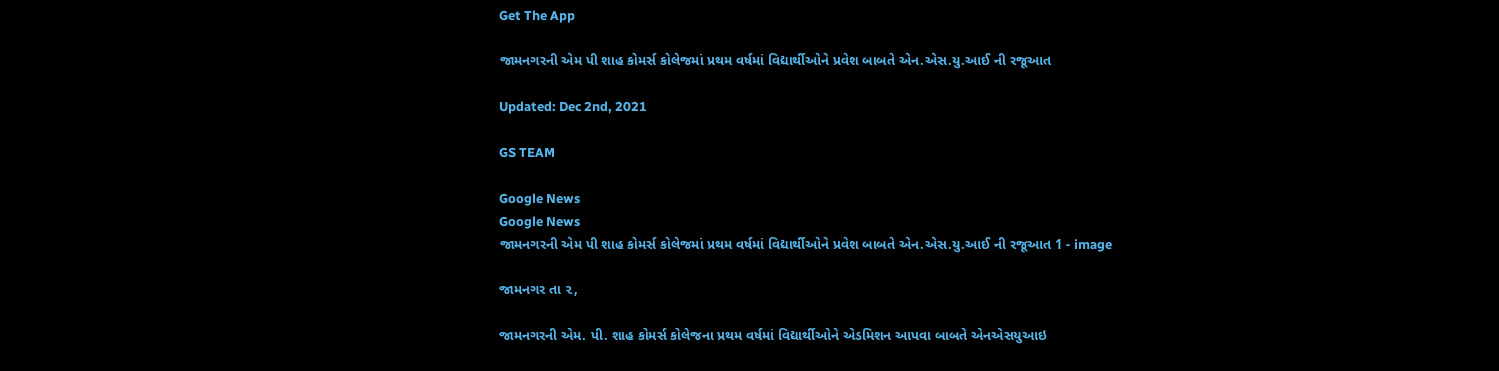Get The App

જામનગરની એમ પી શાહ કોમર્સ કોલેજમાં પ્રથમ વર્ષમાં વિદ્યાર્થીઓને પ્રવેશ બાબતે એન.એસ.યુ.આઈ ની રજૂઆત

Updated: Dec 2nd, 2021

GS TEAM

Google News
Google News
જામનગરની એમ પી શાહ કોમર્સ કોલેજમાં પ્રથમ વર્ષમાં વિદ્યાર્થીઓને પ્રવેશ બાબતે એન.એસ.યુ.આઈ ની રજૂઆત 1 - image

જામનગર તા ૨,

જામનગરની એમ. પી. શાહ કોમર્સ કોલેજના પ્રથમ વર્ષમાં વિદ્યાર્થીઓને એડમિશન આપવા બાબતે એનએસયુઆઇ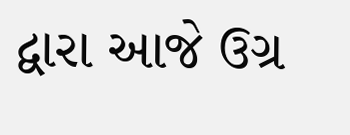દ્વારા આજે ઉગ્ર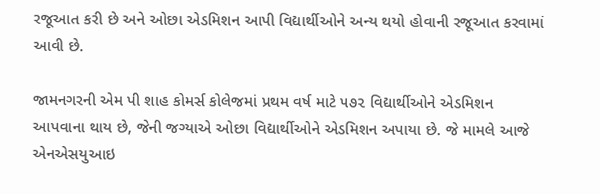રજૂઆત કરી છે અને ઓછા એડમિશન આપી વિદ્યાર્થીઓને અન્ય થયો હોવાની રજૂઆત કરવામાં આવી છે.

જામનગરની એમ પી શાહ કોમર્સ કોલેજમાં પ્રથમ વર્ષ માટે ૫૭૨ વિદ્યાર્થીઓને એડમિશન આપવાના થાય છે, જેની જગ્યાએ ઓછા વિદ્યાર્થીઓને એડમિશન અપાયા છે. જે મામલે આજે એનએસયુઆઇ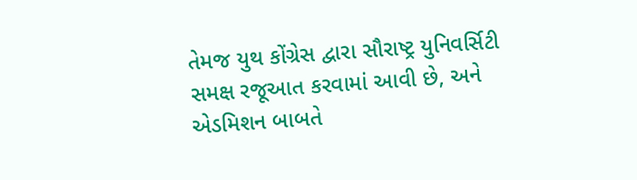તેમજ યુથ કોંગ્રેસ દ્વારા સૌરાષ્ટ્ર યુનિવર્સિટી સમક્ષ રજૂઆત કરવામાં આવી છે, અને એડમિશન બાબતે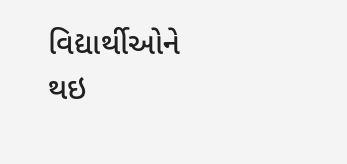વિદ્યાર્થીઓને થઇ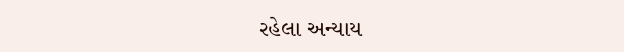રહેલા અન્યાય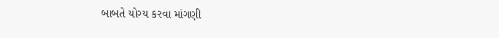બાબતે યોગ્ય કરવા માંગણી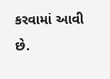કરવામાં આવી છે.